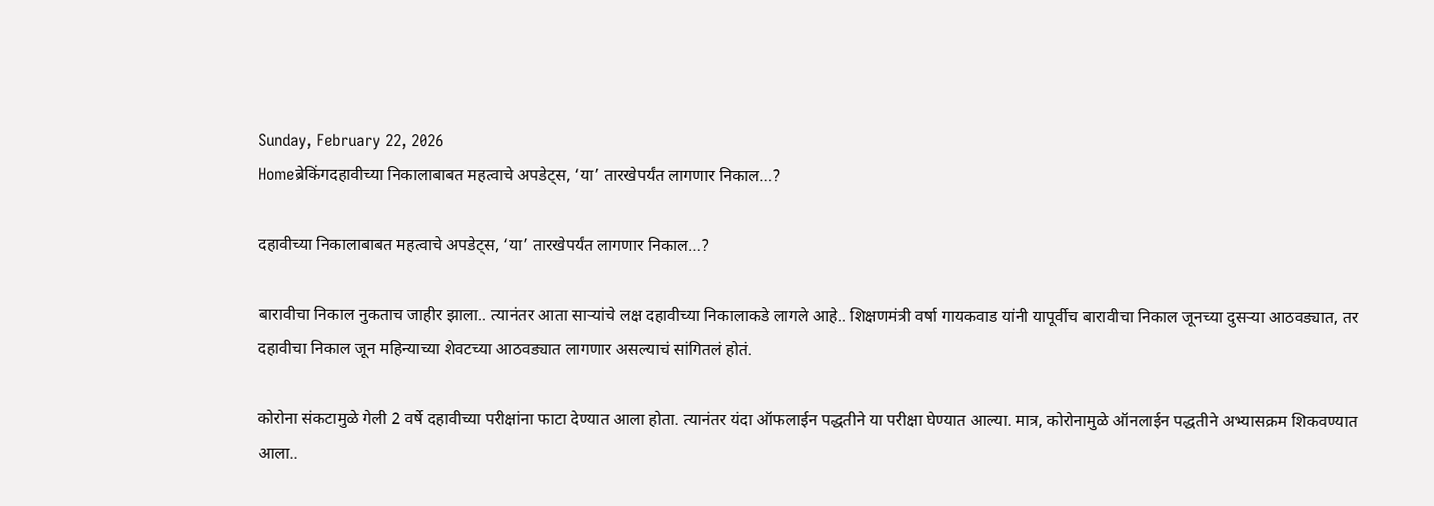Sunday, February 22, 2026
Homeब्रेकिंगदहावीच्या निकालाबाबत महत्वाचे अपडेट्स, ‘या’ तारखेपर्यंत लागणार निकाल…?

दहावीच्या निकालाबाबत महत्वाचे अपडेट्स, ‘या’ तारखेपर्यंत लागणार निकाल…?

बारावीचा निकाल नुकताच जाहीर झाला.. त्यानंतर आता साऱ्यांचे लक्ष दहावीच्या निकालाकडे लागले आहे.. शिक्षणमंत्री वर्षा गायकवाड यांनी यापूर्वीच बारावीचा निकाल जूनच्या दुसऱ्या आठवड्यात, तर दहावीचा निकाल जून महिन्याच्या शेवटच्या आठवड्यात लागणार असल्याचं सांगितलं होतं.

कोरोना संकटामुळे गेली 2 वर्षे दहावीच्या परीक्षांना फाटा देण्यात आला होता. त्यानंतर यंदा ऑफलाईन पद्धतीने या परीक्षा घेण्यात आल्या. मात्र, कोरोनामुळे ऑनलाईन पद्धतीने अभ्यासक्रम शिकवण्यात आला..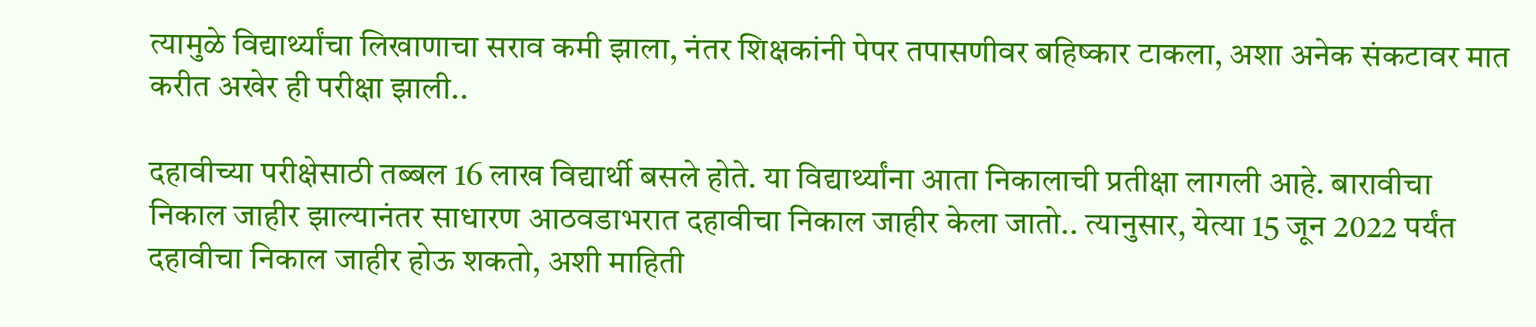त्यामुळे विद्यार्थ्यांचा लिखाणाचा सराव कमी झाला, नंतर शिक्षकांनी पेपर तपासणीवर बहिष्कार टाकला, अशा अनेक संकटावर मात करीत अखेर ही परीक्षा झाली..

दहावीच्या परीक्षेसाठी तब्बल 16 लाख विद्यार्थी बसले होते. या विद्यार्थ्यांना आता निकालाची प्रतीक्षा लागली आहे. बारावीचा निकाल जाहीर झाल्यानंतर साधारण आठवडाभरात दहावीचा निकाल जाहीर केला जातो.. त्यानुसार, येत्या 15 जून 2022 पर्यंत दहावीचा निकाल जाहीर होऊ शकतो, अशी माहिती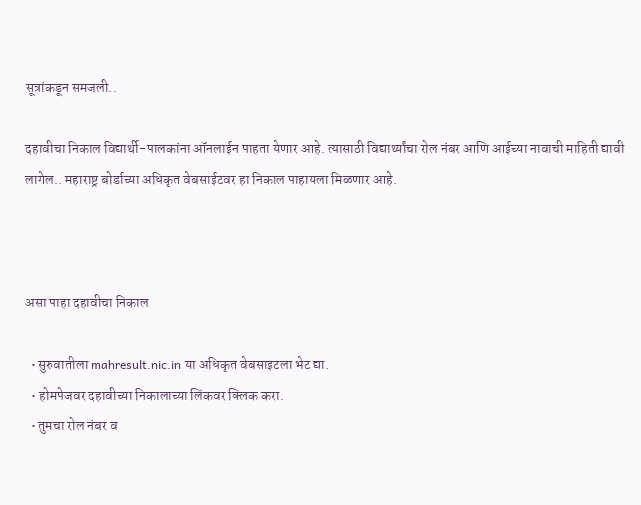सूत्रांकडून समजली..

दहावीचा निकाल विद्यार्थी-पालकांना ऑनलाईन पाहता येणार आहे. त्यासाठी विद्यार्थ्यांचा रोल नंबर आणि आईच्या नावाची माहिती द्यावी लागेल.. महाराष्ट्र बोर्डाच्या अधिकृत वेबसाईटवर हा निकाल पाहायला मिळणार आहे.



असा पाहा दहावीचा निकाल

  • सुरुवातीला mahresult.nic.in या अधिकृत वेबसाइटला भेट द्या.
  • होमपेजवर दहावीच्या निकालाच्या लिंकवर क्लिक करा.
  • तुमचा रोल नंबर व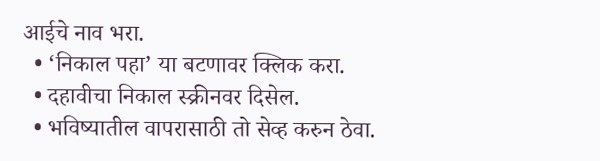आईचे नाव भरा.
  • ‘निकाल पहा’ या बटणावर क्लिक करा.
  • दहावीचा निकाल स्क्रीनवर दिसेल.
  • भविष्यातील वापरासाठी तो सेव्ह करुन ठेवा.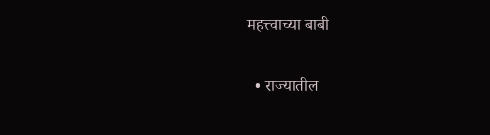महत्त्वाच्या बाबी

  • राज्यातील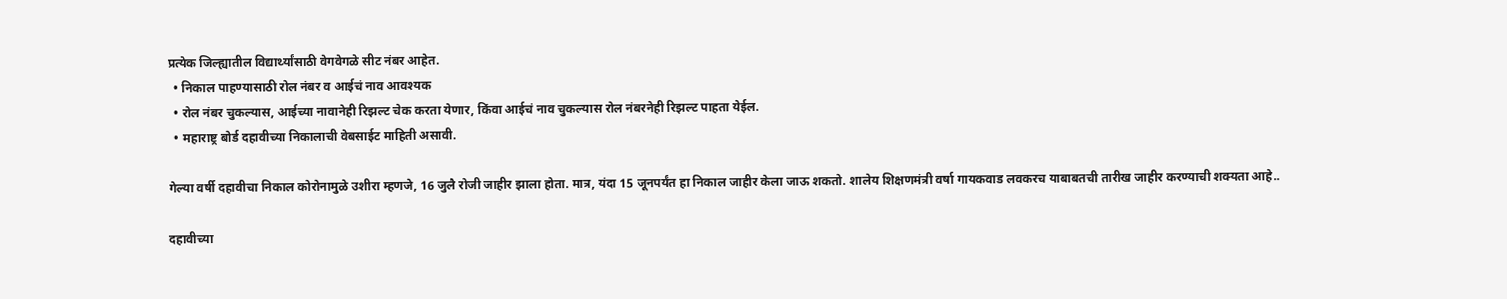प्रत्येक जिल्ह्यातील विद्यार्थ्यांसाठी वेगवेगळे सीट नंबर आहेत.
  • निकाल पाहण्यासाठी रोल नंबर व आईचं नाव आवश्यक
  • रोल नंबर चुकल्यास, आईच्या नावानेही रिझल्ट चेक करता येणार, किंवा आईचं नाव चुकल्यास रोल नंबरनेही रिझल्ट पाहता येईल.
  • महाराष्ट्र बोर्ड दहावीच्या निकालाची वेबसाईट माहिती असावी.

गेल्या वर्षी दहावीचा निकाल कोरोनामुळे उशीरा म्हणजे, 16 जुलै रोजी जाहीर झाला होता. मात्र, यंदा 15 जूनपर्यंत हा निकाल जाहीर केला जाऊ शकतो. शालेय शिक्षणमंत्री वर्षा गायकवाड लवकरच याबाबतची तारीख जाहीर करण्याची शक्यता आहे..

दहावीच्या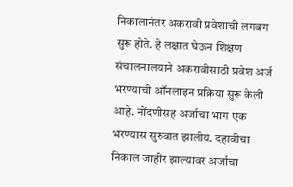निकालानंतर अकरावी प्रवेशाची लगबग सुरू होते. हे लक्षात घेऊन शिक्षण संचालनालयाने अकरावीसाठी प्रवेश अर्ज भरण्याची ऑनलाइन प्रक्रिया सुरू केली आहे. नोंदणीसह अर्जाचा भाग एक भरण्यास सुरुवात झालीय. दहावीचा निकाल जाहीर झाल्यावर अर्जाचा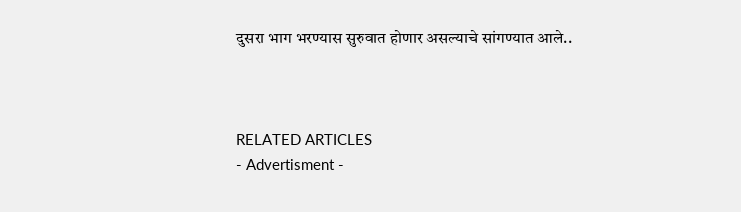दुसरा भाग भरण्यास सुरुवात होणार असल्याचे सांगण्यात आले..



RELATED ARTICLES
- Advertisment -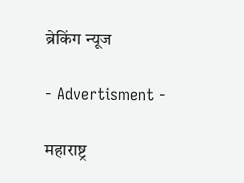ब्रेकिंग न्यूज

- Advertisment -

महाराष्ट्र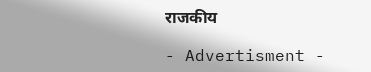राजकीय

- Advertisment -